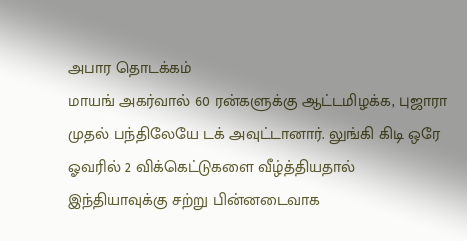அபார தொடக்கம்
மாயங் அகர்வால் 60 ரன்களுக்கு ஆட்டமிழக்க, புஜாரா முதல் பந்திலேயே டக் அவுட்டானார். லுங்கி கிடி ஒரே ஓவரில் 2 விக்கெட்டுகளை வீழ்த்தியதால் இந்தியாவுக்கு சற்று பின்னடைவாக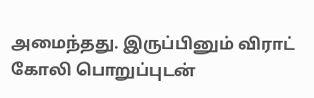அமைந்தது. இருப்பினும் விராட் கோலி பொறுப்புடன்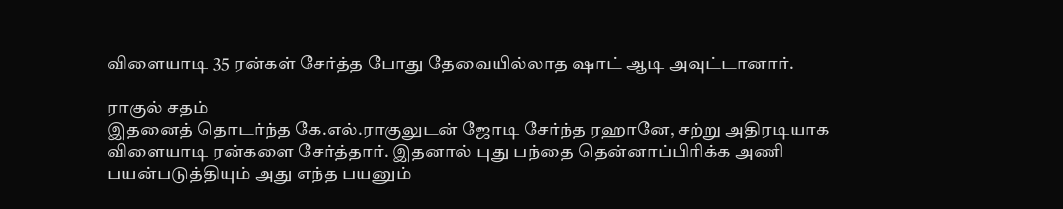விளையாடி 35 ரன்கள் சேர்த்த போது தேவையில்லாத ஷாட் ஆடி அவுட்டானார்.

ராகுல் சதம்
இதனைத் தொடர்ந்த கே.எல்.ராகுலுடன் ஜோடி சேர்ந்த ரஹானே, சற்று அதிரடியாக விளையாடி ரன்களை சேர்த்தார். இதனால் புது பந்தை தென்னாப்பிரிக்க அணி பயன்படுத்தியும் அது எந்த பயனும்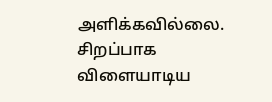அளிக்கவில்லை. சிறப்பாக விளையாடிய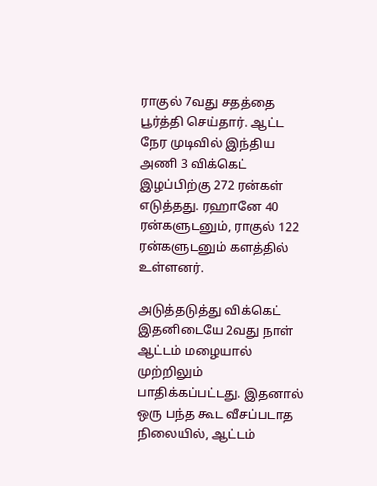ராகுல் 7வது சதத்தை பூர்த்தி செய்தார். ஆட்ட நேர முடிவில் இந்திய அணி 3 விக்கெட் இழப்பிற்கு 272 ரன்கள் எடுத்தது. ரஹானே 40 ரன்களுடனும், ராகுல் 122 ரன்களுடனும் களத்தில் உள்ளனர்.

அடுத்தடுத்து விக்கெட்
இதனிடையே 2வது நாள் ஆட்டம் மழையால் முற்றிலும் பாதிக்கப்பட்டது. இதனால் ஒரு பந்த கூட வீசப்படாத நிலையில், ஆட்டம்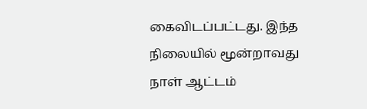கைவிடப்பட்டது. இந்த நிலையில் மூன்றாவது நாள் ஆட்டம்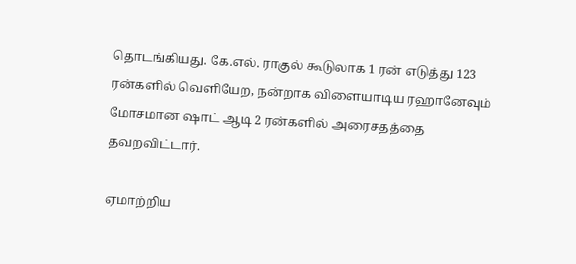தொடங்கியது. கே.எல். ராகுல் கூடுலாக 1 ரன் எடுத்து 123 ரன்களில் வெளியேற, நன்றாக விளையாடிய ரஹானேவும் மோசமான ஷாட் ஆடி 2 ரன்களில் அரைசதத்தை தவறவிட்டார்.

ஏமாற்றிய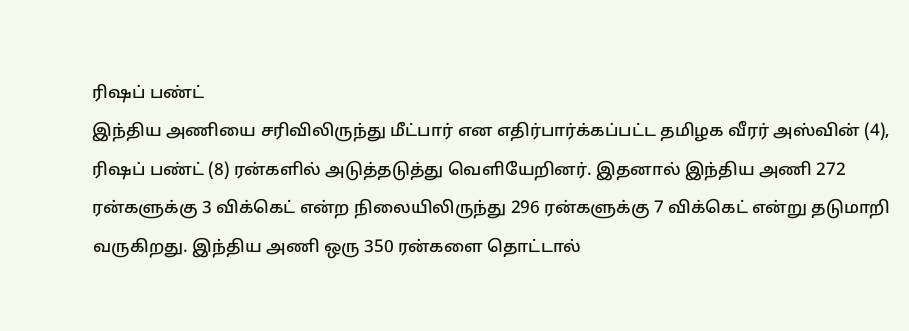ரிஷப் பண்ட்
இந்திய அணியை சரிவிலிருந்து மீட்பார் என எதிர்பார்க்கப்பட்ட தமிழக வீரர் அஸ்வின் (4), ரிஷப் பண்ட் (8) ரன்களில் அடுத்தடுத்து வெளியேறினர். இதனால் இந்திய அணி 272 ரன்களுக்கு 3 விக்கெட் என்ற நிலையிலிருந்து 296 ரன்களுக்கு 7 விக்கெட் என்று தடுமாறி வருகிறது. இந்திய அணி ஒரு 350 ரன்களை தொட்டால்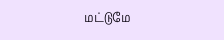மட்டுமே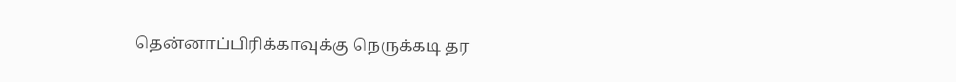தென்னாப்பிரிக்காவுக்கு நெருக்கடி தர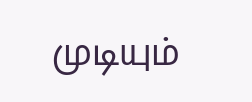முடியும்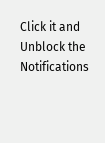Click it and Unblock the Notifications